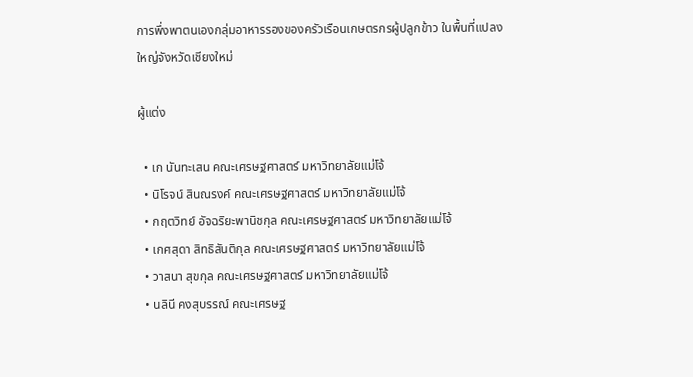การพึ่งพาตนเองกลุ่มอาหารรองของครัวเรือนเกษตรกรผู้ปลูกข้าว ในพื้นที่แปลงใหญ่จังหวัดเชียงใหม่

ผู้แต่ง

  • เก นันทะเสน คณะเศรษฐศาสตร์ มหาวิทยาลัยแม่โจ้
  • นิโรจน์ สินณรงค์ คณะเศรษฐศาสตร์ มหาวิทยาลัยแม่โจ้
  • กฤตวิทย์ อัจฉริยะพานิชกุล คณะเศรษฐศาสตร์ มหาวิทยาลัยแม่โจ้
  • เกศสุดา สิทธิสันติกุล คณะเศรษฐศาสตร์ มหาวิทยาลัยแม่โจ้
  • วาสนา สุขกุล คณะเศรษฐศาสตร์ มหาวิทยาลัยแม่โจ้
  • นลินี คงสุบรรณ์ คณะเศรษฐ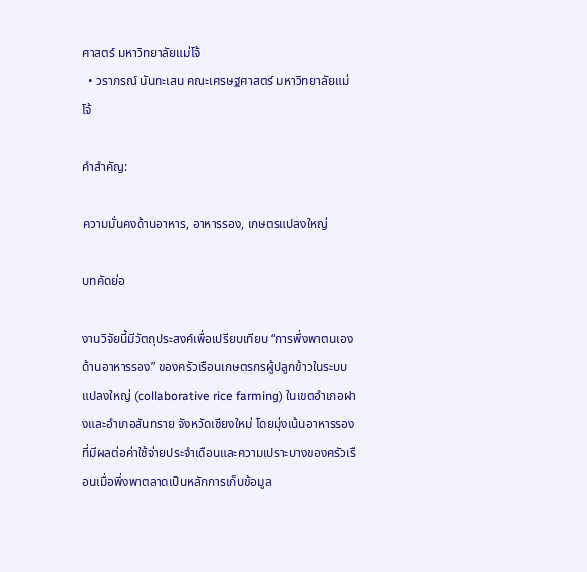ศาสตร์ มหาวิทยาลัยแม่โจ้
  • วราภรณ์ นันทะเสน คณะเศรษฐศาสตร์ มหาวิทยาลัยแม่โจ้

คำสำคัญ:

ความมั่นคงด้านอาหาร, อาหารรอง, เกษตรแปลงใหญ่

บทคัดย่อ

งานวิจัยนี้มีวัตถุประสงค์เพื่อเปรียบเทียบ “การพึ่งพาตนเองด้านอาหารรอง” ของครัวเรือนเกษตรกรผู้ปลูกข้าวในระบบแปลงใหญ่ (collaborative rice farming) ในเขตอำเภอฝางและอำเภอสันทราย จังหวัดเชียงใหม่ โดยมุ่งเน้นอาหารรองที่มีผลต่อค่าใช้จ่ายประจำเดือนและความเปราะบางของครัวเรือนเมื่อพึ่งพาตลาดเป็นหลักการเก็บข้อมูล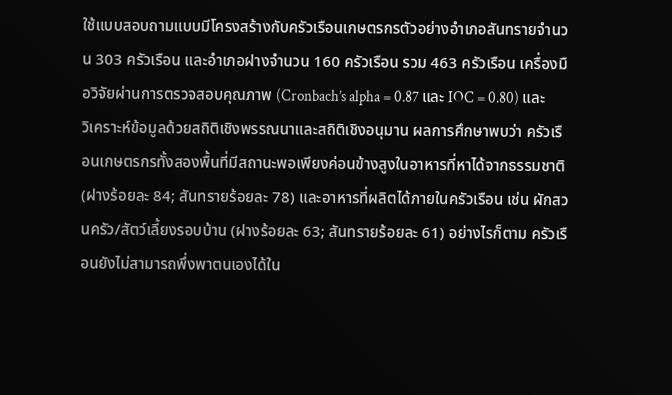ใช้แบบสอบถามแบบมีโครงสร้างกับครัวเรือนเกษตรกรตัวอย่างอำเภอสันทรายจำนวน 303 ครัวเรือน และอำเภอฝางจำนวน 160 ครัวเรือน รวม 463 ครัวเรือน เครื่องมือวิจัยผ่านการตรวจสอบคุณภาพ (Cronbach’s alpha = 0.87 และ IOC = 0.80) และวิเคราะห์ข้อมูลด้วยสถิติเชิงพรรณนาและสถิติเชิงอนุมาน ผลการศึกษาพบว่า ครัวเรือนเกษตรกรทั้งสองพื้นที่มีสถานะพอเพียงค่อนข้างสูงในอาหารที่หาได้จากธรรมชาติ (ฝางร้อยละ 84; สันทรายร้อยละ 78) และอาหารที่ผลิตได้ภายในครัวเรือน เช่น ผักสวนครัว/สัตว์เลี้ยงรอบบ้าน (ฝางร้อยละ 63; สันทรายร้อยละ 61) อย่างไรก็ตาม ครัวเรือนยังไม่สามารถพึ่งพาตนเองได้ใน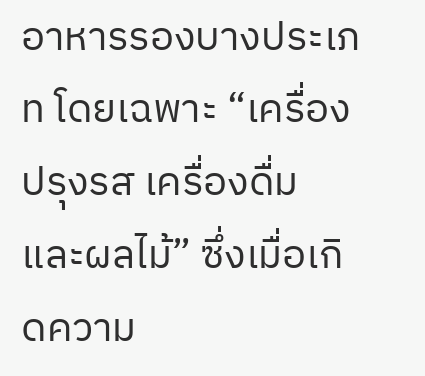อาหารรองบางประเภท โดยเฉพาะ “เครื่องปรุงรส เครื่องดื่ม และผลไม้” ซึ่งเมื่อเกิดความ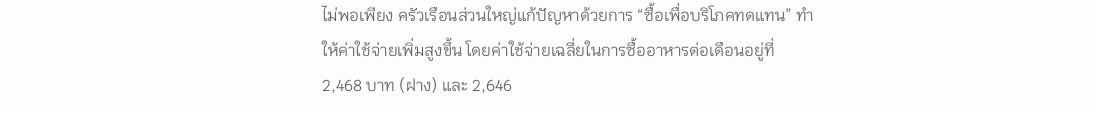ไม่พอเพียง ครัวเรือนส่วนใหญ่แก้ปัญหาด้วยการ “ซื้อเพื่อบริโภคทดแทน” ทำให้ค่าใช้จ่ายเพิ่มสูงขึ้น โดยค่าใช้จ่ายเฉลี่ยในการซื้ออาหารต่อเดือนอยู่ที่ 2,468 บาท (ฝาง) และ 2,646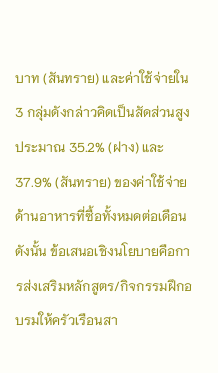บาท (สันทราย) และค่าใช้จ่ายใน 3 กลุ่มดังกล่าวคิดเป็นสัดส่วนสูงประมาณ 35.2% (ฝาง) และ 37.9% (สันทราย) ของค่าใช้จ่ายด้านอาหารที่ซื้อทั้งหมดต่อเดือน ดังนั้น ข้อเสนอเชิงนโยบายคือการส่งเสริมหลักสูตร/กิจกรรมฝึกอบรมให้ครัวเรือนสา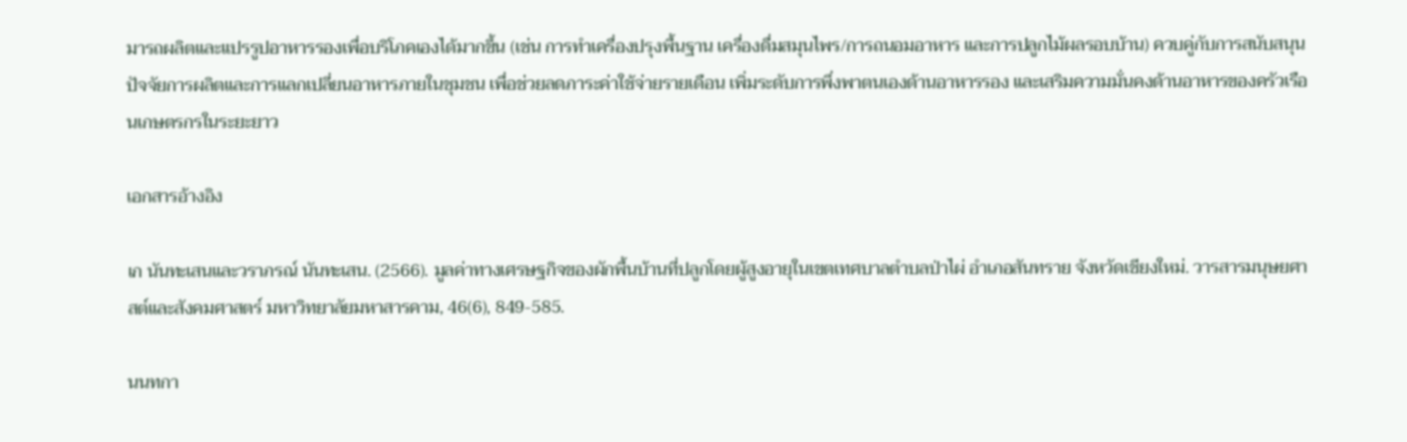มารถผลิตและแปรรูปอาหารรองเพื่อบริโภคเองได้มากขึ้น (เช่น การทำเครื่องปรุงพื้นฐาน เครื่องดื่มสมุนไพร/การถนอมอาหาร และการปลูกไม้ผลรอบบ้าน) ควบคู่กับการสนับสนุนปัจจัยการผลิตและการแลกเปลี่ยนอาหารภายในชุมชน เพื่อช่วยลดภาระค่าใช้จ่ายรายเดือน เพิ่มระดับการพึ่งพาตนเองด้านอาหารรอง และเสริมความมั่นคงด้านอาหารของครัวเรือนเกษตรกรในระยะยาว

เอกสารอ้างอิง

เก นันทะเสนและวราภรณ์ นันทะเสน. (2566). มูลค่าทางเศรษฐกิจของผักพื้นบ้านที่ปลูกโดยผู้สูงอายุในเขตเทศบาลตำบลป่าไผ่ อำเภอสันทราย จังหวัดเชียงใหม่. วารสารมนุษยศาสต์และสังคมศาสตร์ มหาวิทยาลัยมหาสารคาม, 46(6), 849-585.

นนทกา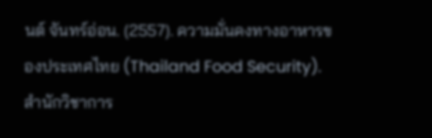นต์ จันทร์อ่อน. (2557). ความมั่นคงทางอาหารของประเทศไทย (Thailand Food Security). สํานักวิชาการ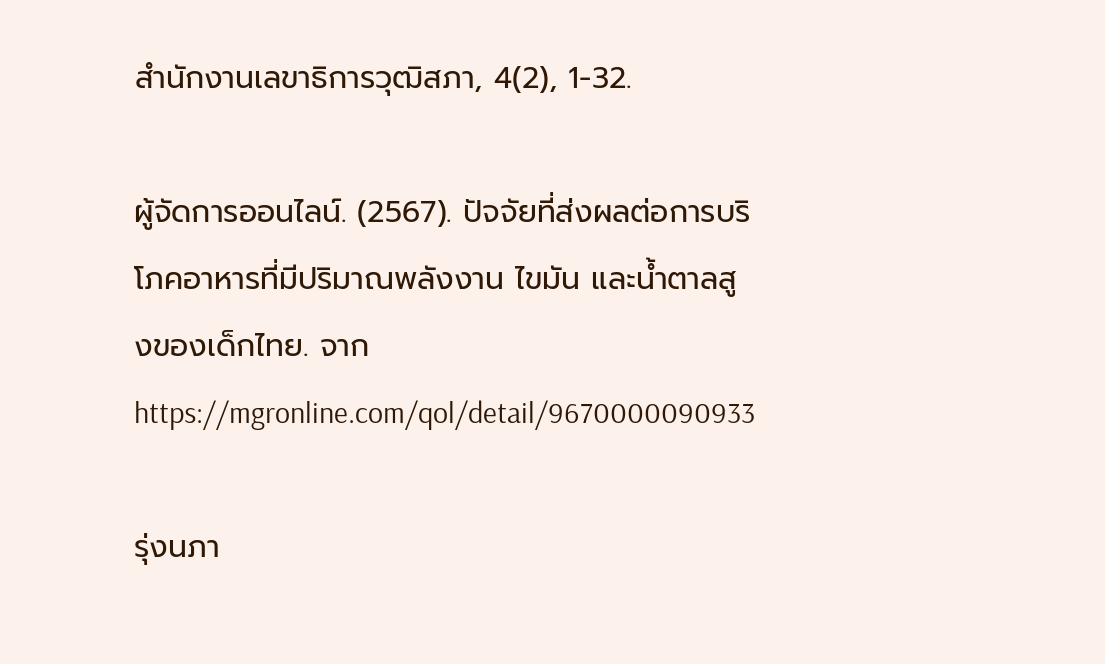สํานักงานเลขาธิการวุฒิสภา, 4(2), 1-32.

ผู้จัดการออนไลน์. (2567). ปัจจัยที่ส่งผลต่อการบริโภคอาหารที่มีปริมาณพลังงาน ไขมัน และน้ำตาลสูงของเด็กไทย. จาก https://mgronline.com/qol/detail/9670000090933

รุ่งนภา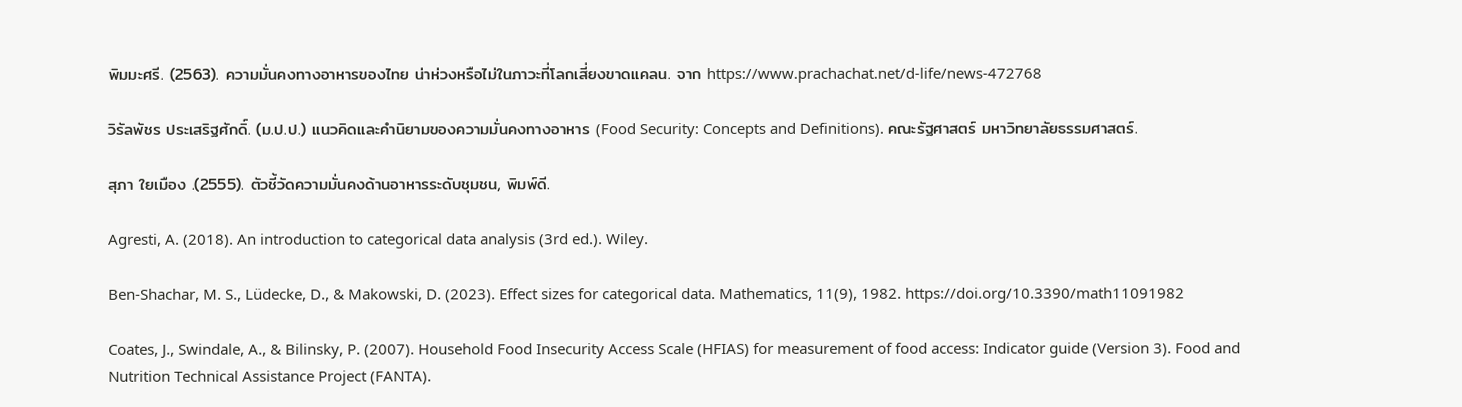พิมมะศรี. (2563). ความมั่นคงทางอาหารของไทย น่าห่วงหรือไม่ในภาวะที่โลกเสี่ยงขาดแคลน. จาก https://www.prachachat.net/d-life/news-472768

วิรัลพัชร ประเสริฐศักดิ์. (ม.ป.ป.) แนวคิดและคำนิยามของความมั่นคงทางอาหาร (Food Security: Concepts and Definitions). คณะรัฐศาสตร์ มหาวิทยาลัยธรรมศาสตร์.

สุภา ใยเมือง .(2555). ตัวชี้วัดความมั่นคงด้านอาหารระดับชุมชน, พิมพ์ดี.

Agresti, A. (2018). An introduction to categorical data analysis (3rd ed.). Wiley.

Ben-Shachar, M. S., Lüdecke, D., & Makowski, D. (2023). Effect sizes for categorical data. Mathematics, 11(9), 1982. https://doi.org/10.3390/math11091982

Coates, J., Swindale, A., & Bilinsky, P. (2007). Household Food Insecurity Access Scale (HFIAS) for measurement of food access: Indicator guide (Version 3). Food and Nutrition Technical Assistance Project (FANTA).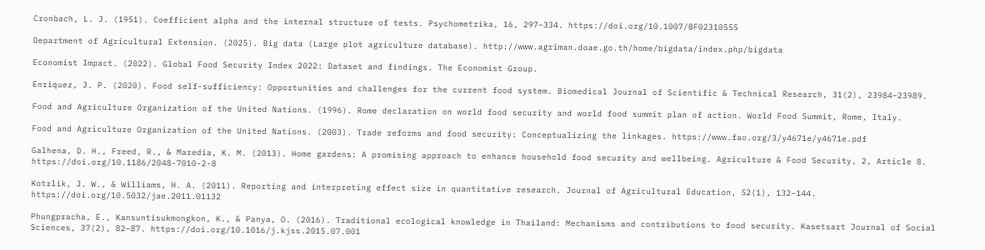Cronbach, L. J. (1951). Coefficient alpha and the internal structure of tests. Psychometrika, 16, 297–334. https://doi.org/10.1007/BF02310555

Department of Agricultural Extension. (2025). Big data (Large plot agriculture database). http://www.agriman.doae.go.th/home/bigdata/index.php/bigdata

Economist Impact. (2022). Global Food Security Index 2022: Dataset and findings. The Economist Group.

Enriquez, J. P. (2020). Food self-sufficiency: Opportunities and challenges for the current food system. Biomedical Journal of Scientific & Technical Research, 31(2), 23984–23989.

Food and Agriculture Organization of the United Nations. (1996). Rome declaration on world food security and world food summit plan of action. World Food Summit, Rome, Italy.

Food and Agriculture Organization of the United Nations. (2003). Trade reforms and food security: Conceptualizing the linkages. https://www.fao.org/3/y4671e/y4671e.pdf

Galhena, D. H., Freed, R., & Maredia, K. M. (2013). Home gardens: A promising approach to enhance household food security and wellbeing. Agriculture & Food Security, 2, Article 8. https://doi.org/10.1186/2048-7010-2-8

Kotrlik, J. W., & Williams, H. A. (2011). Reporting and interpreting effect size in quantitative research. Journal of Agricultural Education, 52(1), 132–144. https://doi.org/10.5032/jae.2011.01132

Phungpracha, E., Kansuntisukmongkon, K., & Panya, O. (2016). Traditional ecological knowledge in Thailand: Mechanisms and contributions to food security. Kasetsart Journal of Social Sciences, 37(2), 82–87. https://doi.org/10.1016/j.kjss.2015.07.001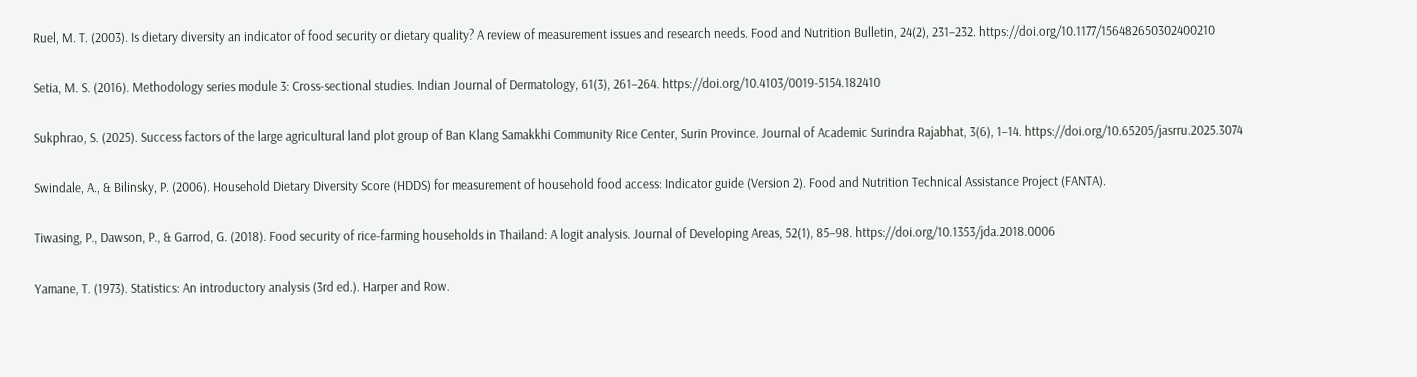Ruel, M. T. (2003). Is dietary diversity an indicator of food security or dietary quality? A review of measurement issues and research needs. Food and Nutrition Bulletin, 24(2), 231–232. https://doi.org/10.1177/156482650302400210

Setia, M. S. (2016). Methodology series module 3: Cross-sectional studies. Indian Journal of Dermatology, 61(3), 261–264. https://doi.org/10.4103/0019-5154.182410

Sukphrao, S. (2025). Success factors of the large agricultural land plot group of Ban Klang Samakkhi Community Rice Center, Surin Province. Journal of Academic Surindra Rajabhat, 3(6), 1–14. https://doi.org/10.65205/jasrru.2025.3074

Swindale, A., & Bilinsky, P. (2006). Household Dietary Diversity Score (HDDS) for measurement of household food access: Indicator guide (Version 2). Food and Nutrition Technical Assistance Project (FANTA).

Tiwasing, P., Dawson, P., & Garrod, G. (2018). Food security of rice-farming households in Thailand: A logit analysis. Journal of Developing Areas, 52(1), 85–98. https://doi.org/10.1353/jda.2018.0006

Yamane, T. (1973). Statistics: An introductory analysis (3rd ed.). Harper and Row.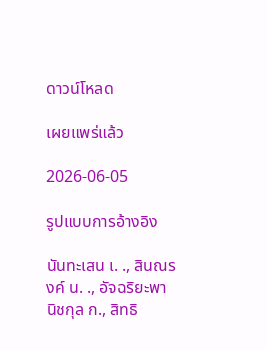ดาวน์โหลด

เผยแพร่แล้ว

2026-06-05

รูปแบบการอ้างอิง

นันทะเสน เ. ., สินณรงค์ น. ., อัจฉริยะพานิชกุล ก., สิทธิ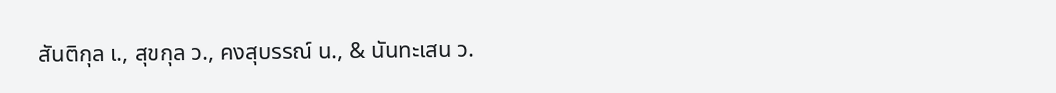สันติกุล เ., สุขกุล ว., คงสุบรรณ์ น., & นันทะเสน ว.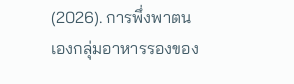(2026). การพึ่งพาตนเองกลุ่มอาหารรองของ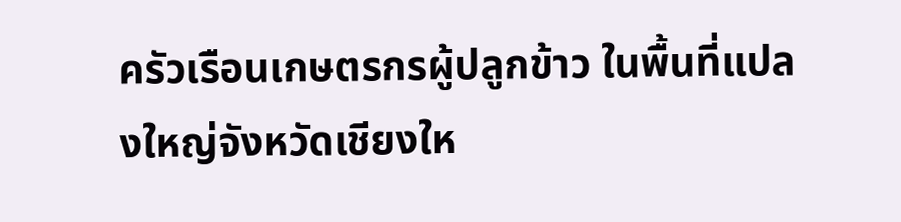ครัวเรือนเกษตรกรผู้ปลูกข้าว ในพื้นที่แปลงใหญ่จังหวัดเชียงให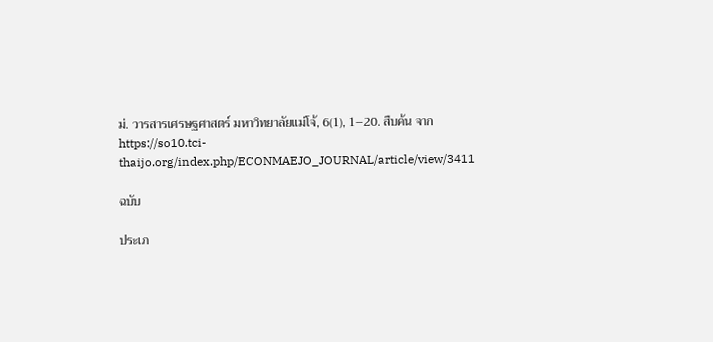ม่. วารสารเศรษฐศาสตร์ มหาวิทยาลัยแม่โจ้, 6(1), 1–20. สืบค้น จาก https://so10.tci-thaijo.org/index.php/ECONMAEJO_JOURNAL/article/view/3411

ฉบับ

ประเภ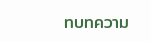ทบทความ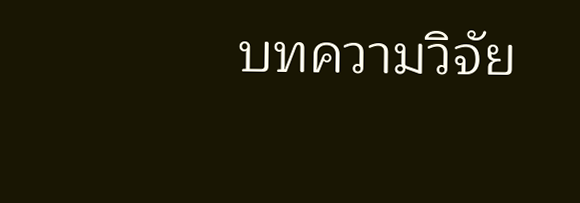บทความวิจัย